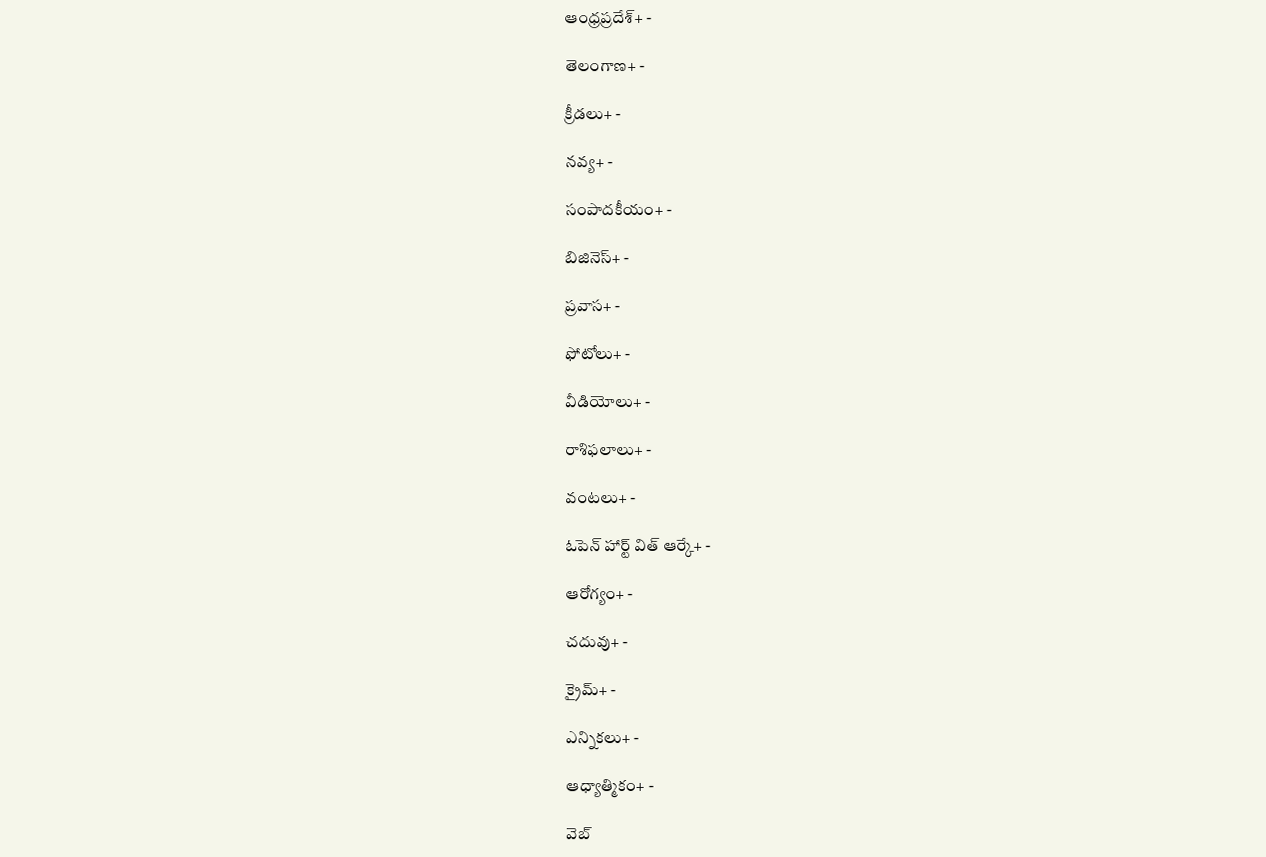ఆంధ్రప్రదేశ్+ -

తెలంగాణ+ -

క్రీడలు+ -

నవ్య+ -

సంపాదకీయం+ -

బిజినెస్+ -

ప్రవాస+ -

ఫోటోలు+ -

వీడియోలు+ -

రాశిఫలాలు+ -

వంటలు+ -

ఓపెన్ హార్ట్ విత్ ఆర్కే+ -

ఆరోగ్యం+ -

చదువు+ -

క్రైమ్+ -

ఎన్నికలు+ -

ఆధ్యాత్మికం+ -

వెబ్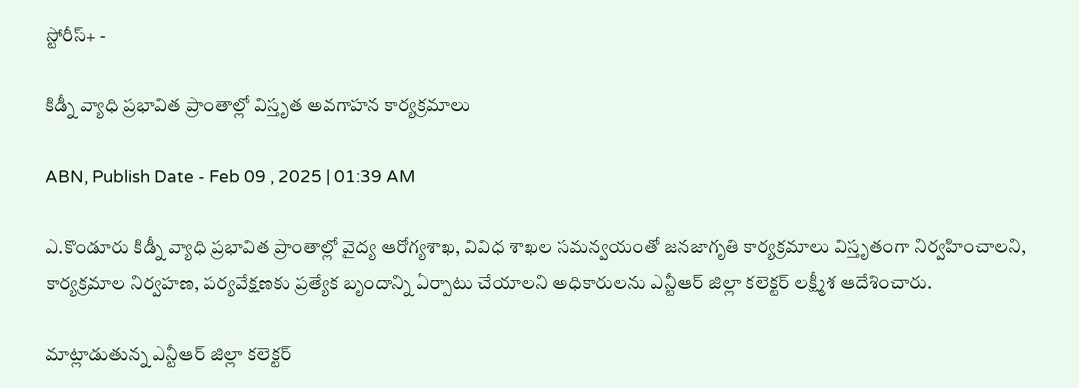స్టోరీస్+ -

కిడ్నీ వ్యాధి ప్రభావిత ప్రాంతాల్లో విస్తృత అవగాహన కార్యక్రమాలు

ABN, Publish Date - Feb 09 , 2025 | 01:39 AM

ఎ.కొండూరు కిడ్నీ వ్యాధి ప్రభావిత ప్రాంతాల్లో వైద్య ఆరోగ్యశాఖ, వివిధ శాఖల సమన్వయంతో జనజాగృతి కార్యక్రమాలు విస్తృతంగా నిర్వహించాలని, కార్యక్రమాల నిర్వహణ, పర్యవేక్షణకు ప్రత్యేక బృందాన్ని ఏర్పాటు చేయాలని అధికారులను ఎన్టీఆర్‌ జిల్లా కలెక్టర్‌ లక్ష్మీశ ఆదేశించారు.

మాట్లాడుతున్న ఎన్టీఆర్‌ జిల్లా కలెక్టర్‌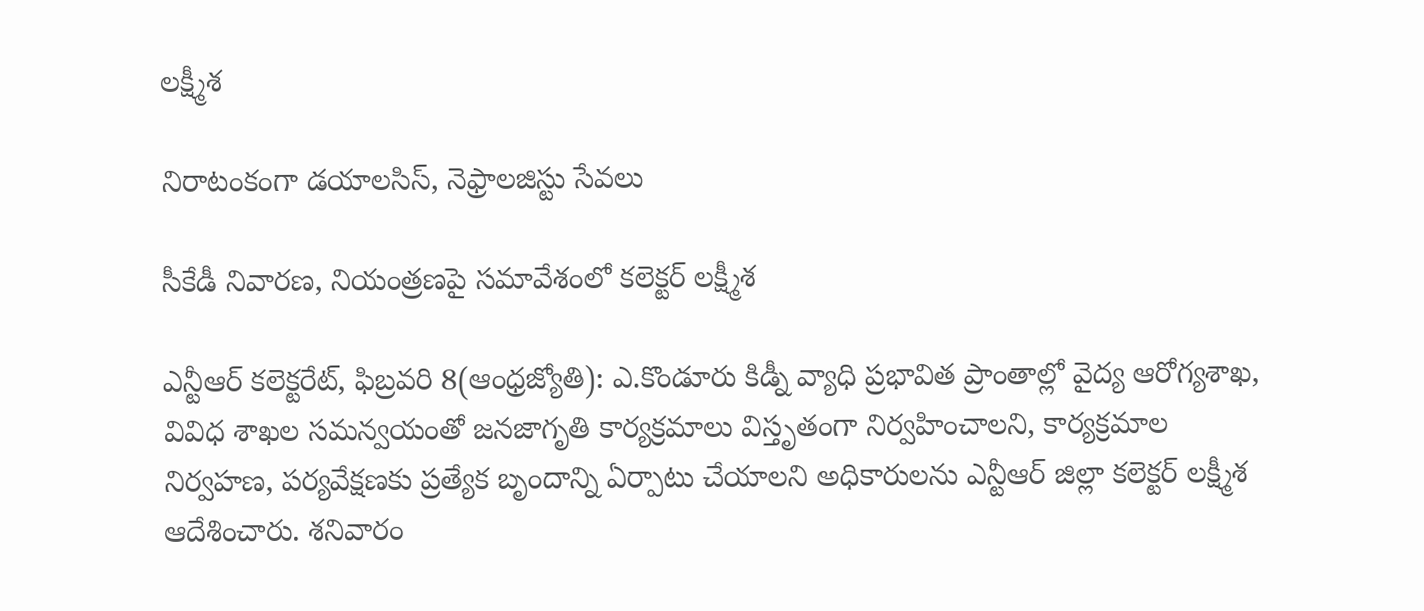లక్ష్మీశ

నిరాటంకంగా డయాలసిస్‌, నెఫ్రాలజిస్టు సేవలు

సీకేడీ నివారణ, నియంత్రణపై సమావేశంలో కలెక్టర్‌ లక్ష్మీశ

ఎన్టీఆర్‌ కలెక్టరేట్‌, ఫిబ్రవరి 8(ఆంధ్రజ్యోతి): ఎ.కొండూరు కిడ్నీ వ్యాధి ప్రభావిత ప్రాంతాల్లో వైద్య ఆరోగ్యశాఖ, వివిధ శాఖల సమన్వయంతో జనజాగృతి కార్యక్రమాలు విస్తృతంగా నిర్వహించాలని, కార్యక్రమాల నిర్వహణ, పర్యవేక్షణకు ప్రత్యేక బృందాన్ని ఏర్పాటు చేయాలని అధికారులను ఎన్టీఆర్‌ జిల్లా కలెక్టర్‌ లక్ష్మీశ ఆదేశించారు. శనివారం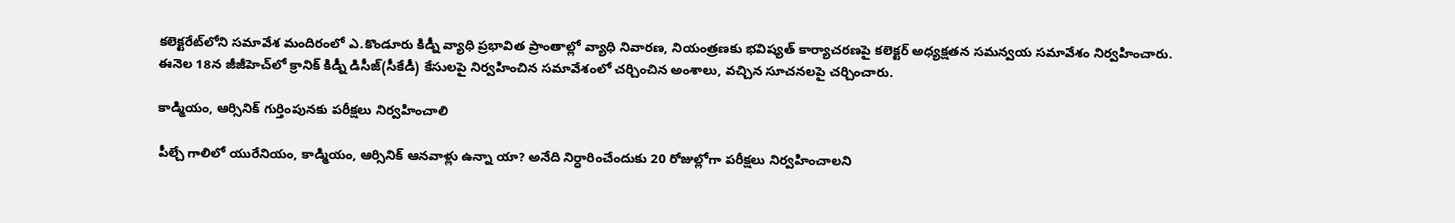కలెక్టరేట్‌లోని సమావేశ మందిరంలో ఎ.కొండూరు కిడ్నీ వ్యాధి ప్రభావిత ప్రాంతాల్లో వ్యాధి నివారణ, నియంత్రణకు భవిష్యత్‌ కార్యాచరణపై కలెక్టర్‌ అధ్యక్షతన సమన్వయ సమావేశం నిర్వహించారు. ఈనెల 18న జీజీహెచ్‌లో క్రానిక్‌ కిడ్నీ డిసీజ్‌(సీకేడీ) కేసులపై నిర్వహించిన సమావేశంలో చర్చించిన అంశాలు, వచ్చిన సూచనలపై చర్చించారు.

కాడ్మియం, ఆర్సినిక్‌ గుర్తింపునకు పరీక్షలు నిర్వహించాలి

పీల్చే గాలిలో యురేనియం, కాడ్మియం, ఆర్సినిక్‌ ఆనవాళ్లు ఉన్నా యా? అనేది నిర్ధారించేందుకు 20 రోజుల్లోగా పరీక్షలు నిర్వహించాలని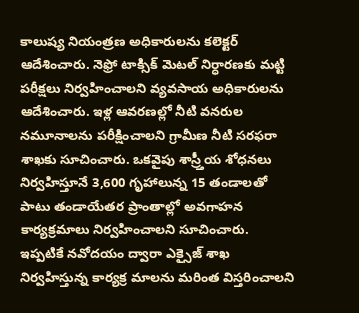కాలుష్య నియంత్రణ అధికారులను కలెక్టర్‌ ఆదేశించారు. నెఫ్రో టాక్సిక్‌ మెటల్‌ నిర్ధారణకు మట్టి పరీక్షలు నిర్వహించాలని వ్యవసాయ అధికారులను ఆదేశించారు. ఇళ్ల ఆవరణల్లో నీటి వనరుల నమూనాలను పరీక్షించాలని గ్రామీణ నీటి సరఫరా శాఖకు సూచించారు. ఒకవైపు శాస్ర్తీయ శోధనలు నిర్వహిస్తూనే 3,600 గృహాలున్న 15 తండాలతో పాటు తండాయేతర ప్రాంతాల్లో అవగాహన కార్యక్రమాలు నిర్వహించాలని సూచించారు. ఇప్పటికే నవోదయం ద్వారా ఎక్సైజ్‌ శాఖ నిర్వహిస్తున్న కార్యక్ర మాలను మరింత విస్తరించాలని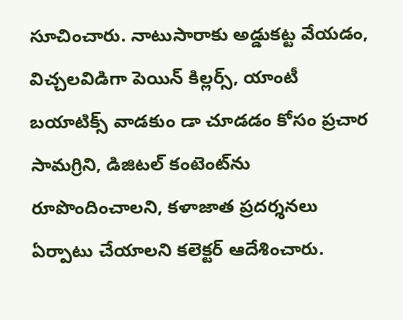సూచించారు. నాటుసారాకు అడ్డుకట్ట వేయడం, విచ్చలవిడిగా పెయిన్‌ కిల్లర్స్‌, యాంటీ బయాటిక్స్‌ వాడకుం డా చూడడం కోసం ప్రచార సామగ్రిని, డిజిటల్‌ కంటెంట్‌ను రూపొందించాలని, కళాజాత ప్రదర్శనలు ఏర్పాటు చేయాలని కలెక్టర్‌ ఆదేశించారు.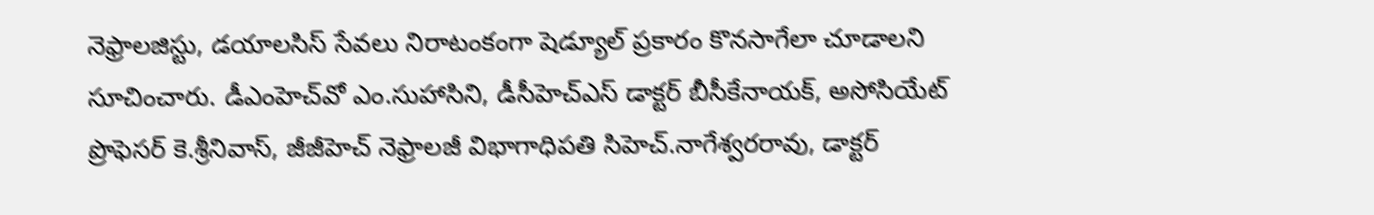నెఫ్రాలజిస్టు, డయాలసిస్‌ సేవలు నిరాటంకంగా షెడ్యూల్‌ ప్రకారం కొనసాగేలా చూడాలని సూచించారు. డీఎంహెచ్‌వో ఎం.సుహాసిని, డీసీహెచ్‌ఎస్‌ డాక్టర్‌ బీసీకేనాయక్‌, అసోసియేట్‌ ప్రొఫెసర్‌ కె.శ్రీనివాస్‌, జీజీహెచ్‌ నెఫ్రాలజీ విభాగాధిపతి సిహెచ్‌.నాగేశ్వరరావు, డాక్టర్‌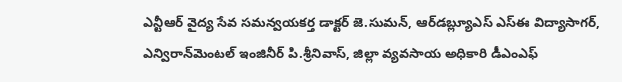ఎన్టీఆర్‌ వైద్య సేవ సమన్వయకర్త డాక్టర్‌ జె.సుమన్‌, ఆర్‌డబ్ల్యూఎస్‌ ఎస్‌ఈ విద్యాసాగర్‌, ఎన్విరాన్‌మెంటల్‌ ఇంజినీర్‌ పి.శ్రీనివాస్‌, జిల్లా వ్యవసాయ అధికారి డీఎంఎఫ్‌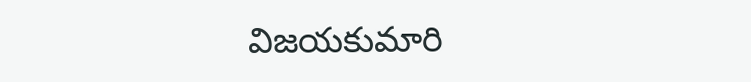విజయకుమారి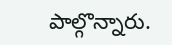పాల్గొన్నారు.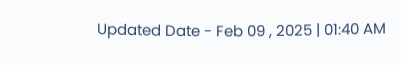Updated Date - Feb 09 , 2025 | 01:40 AM